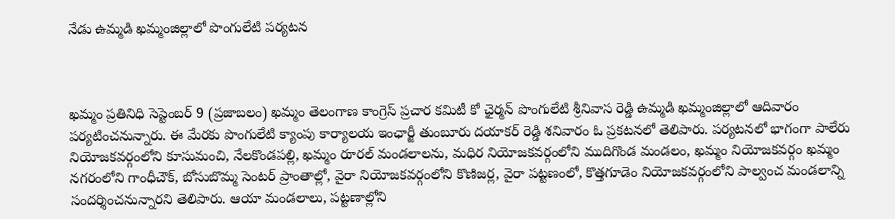నేడు ఉమ్మడి ఖమ్మంజిల్లాలో పొంగులేటి పర్యటన



ఖమ్మం ప్రతినిధి సెప్టెంబర్ 9 (ప్రజాబలం) ఖమ్మం తెలంగాణ కాంగ్రెస్ ప్రచార కమిటీ కో ఛైర్మన్ పొంగులేటి శ్రీనివాస రెడ్డి ఉమ్మడి ఖమ్మంజిల్లాలో ఆదివారం పర్యటించనున్నారు. ఈ మేరకు పొంగులేటి క్యాంపు కార్యాలయ ఇంఛార్జీ తుంబూరు దయాకర్ రెడ్డి శనివారం ఓ ప్రకటనలో తెలిపారు. పర్యటనలో భాగంగా పాలేరు నియోజకవర్గంలోని కూసుమంచి, నేలకొండపల్లి, ఖమ్మం రూరల్ మండలాలను, మధిర నియోజకవర్గంలోని ముదిగొండ మండలం, ఖమ్మం నియోజకవర్గం ఖమ్మం నగరంలోని గాంధీచౌక్, బోసుబొమ్మ సెంటర్ ప్రాంతాల్లో, వైరా నియోజకవర్గంలోని కొణిజర్ల, వైరా పట్టణంలో, కొత్తగూడెం నియోజకవర్గంలోని పాల్వంచ మండలాన్ని సందర్శించనున్నారని తెలిపారు. ఆయా మండలాలు, పట్టణాల్లోని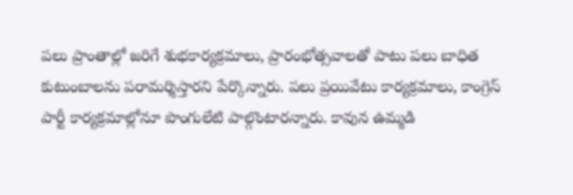పలు ప్రాంతాల్లో జరిగే శుభకార్యక్రమాలు, ప్రారంభోత్సవాలతో పాటు పలు బాధిత కుటుంబాలను పరామర్శిస్తారని పేర్కొన్నారు. పలు ప్రయివేటు కార్యక్రమాలు, కాంగ్రెస్ పార్టీ కార్యక్రమాల్లోనూ పొంగులేటి పాల్గొంటారన్నారు. కావున ఉమ్మడి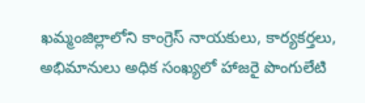ఖమ్మంజిల్లాలోని కాంగ్రెస్ నాయకులు, కార్యకర్తలు, అభిమానులు అధిక సంఖ్యలో హాజరై పొంగులేటి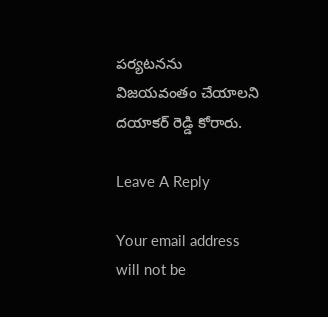పర్యటనను విజయవంతం చేయాలని దయాకర్ రెడ్డి కోరారు.

Leave A Reply

Your email address will not be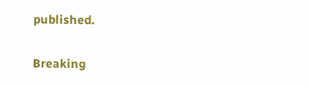published.

Breaking